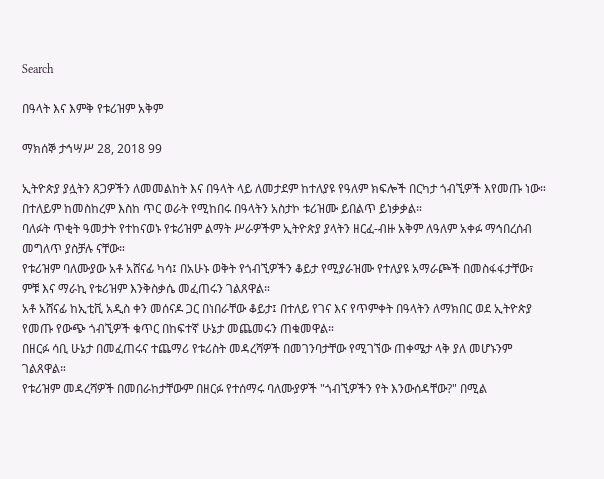Search

በዓላት እና እምቅ የቱሪዝም አቅም

ማክሰኞ ታኅሣሥ 28, 2018 99

ኢትዮጵያ ያሏትን ጸጋዎችን ለመመልከት እና በዓላት ላይ ለመታደም ከተለያዩ የዓለም ክፍሎች በርካታ ጎብኚዎች እየመጡ ነው። በተለይም ከመስከረም እስከ ጥር ወራት የሚከበሩ በዓላትን አስታኮ ቱሪዝሙ ይበልጥ ይነቃቃል።
ባለፉት ጥቂት ዓመታት የተከናወኑ የቱሪዝም ልማት ሥራዎችም ኢትዮጵያ ያላትን ዘርፈ-ብዙ አቅም ለዓለም አቀፉ ማኅበረሰብ መግለጥ ያስቻሉ ናቸው።
የቱሪዝም ባለሙያው አቶ አሸናፊ ካሳ፤ በአሁኑ ወቅት የጎብኚዎችን ቆይታ የሚያራዝሙ የተለያዩ አማራጮች በመስፋፋታቸው፣ ምቹ እና ማራኪ የቱሪዝም እንቅስቃሴ መፈጠሩን ገልጸዋል።
አቶ አሸናፊ ከኢቲቪ አዲስ ቀን መሰናዶ ጋር በነበራቸው ቆይታ፤ በተለይ የገና እና የጥምቀት በዓላትን ለማክበር ወደ ኢትዮጵያ የመጡ የውጭ ጎብኚዎች ቁጥር በከፍተኛ ሁኔታ መጨመሩን ጠቁመዋል።
በዘርፉ ሳቢ ሁኔታ በመፈጠሩና ተጨማሪ የቱሪስት መዳረሻዎች በመገንባታቸው የሚገኘው ጠቀሜታ ላቅ ያለ መሆኑንም ገልጸዋል።
የቱሪዝም መዳረሻዎች በመበራከታቸውም በዘርፉ የተሰማሩ ባለሙያዎች "ጎብኚዎችን የት እንውሰዳቸው?" በሚል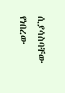ሲያሳስባቸው የነበረው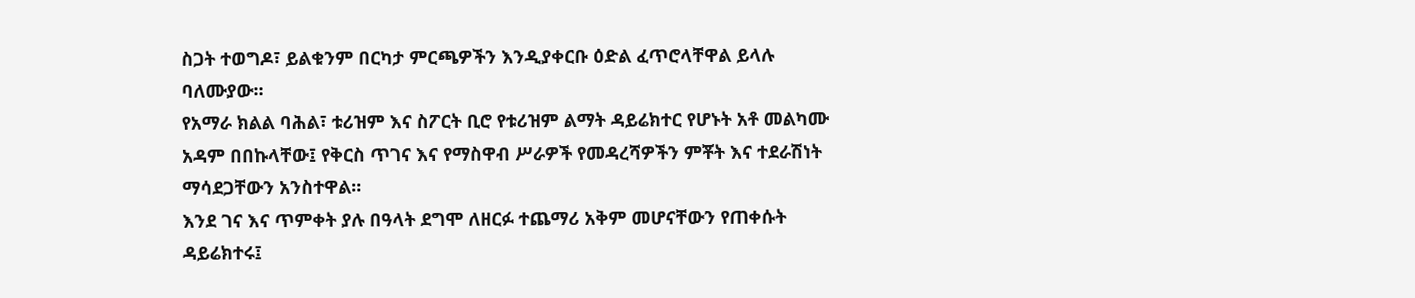ስጋት ተወግዶ፣ ይልቁንም በርካታ ምርጫዎችን እንዲያቀርቡ ዕድል ፈጥሮላቸዋል ይላሉ ባለሙያው።
የአማራ ክልል ባሕል፣ ቱሪዝም እና ስፖርት ቢሮ የቱሪዝም ልማት ዳይሬክተር የሆኑት አቶ መልካሙ አዳም በበኩላቸው፤ የቅርስ ጥገና እና የማስዋብ ሥራዎች የመዳረሻዎችን ምቾት እና ተደራሽነት ማሳደጋቸውን አንስተዋል።
እንደ ገና እና ጥምቀት ያሉ በዓላት ደግሞ ለዘርፉ ተጨማሪ አቅም መሆናቸውን የጠቀሱት ዳይሬክተሩ፤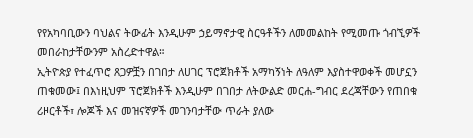የየአካባቢውን ባህልና ትውፊት እንዲሁም ኃይማኖታዊ ስርዓቶችን ለመመልከት የሚመጡ ጎብኚዎች መበራከታቸውንም አስረድተዋል።
ኢትዮጵያ የተፈጥሮ ጸጋዎቿን በገበታ ለሀገር ፕሮጀክቶች አማካኝነት ለዓለም እያስተዋወቀች መሆኗን ጠቁመው፤ በእነዚህም ፕሮጀክቶች እንዲሁም በገበታ ለትውልድ መርሐ-ግብር ደረጃቸውን የጠበቁ ሪዞርቶች፣ ሎጆች እና መዝናኛዎች መገንባታቸው ጥራት ያለው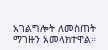አገልግሎት ለመስጠት ማገዙን አመላክተዋል።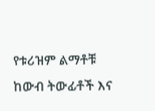የቱሪዝም ልማቶቹ ከውብ ትውፊቶች እና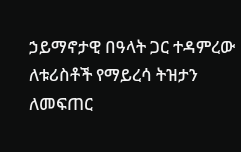ኃይማኖታዊ በዓላት ጋር ተዳምረው ለቱሪስቶች የማይረሳ ትዝታን ለመፍጠር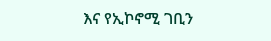እና የኢኮኖሚ ገቢን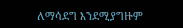ለማሳደግ እንደሚያግዙም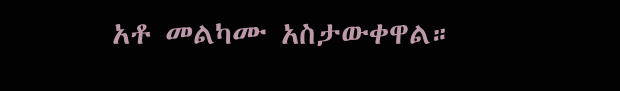አቶ መልካሙ አስታውቀዋል።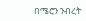በሜሮን ንብረት